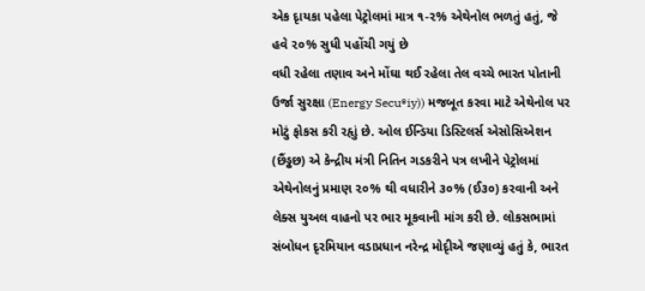એક દૃાયકા પહેલા પેટ્રોલમાં માત્ર ૧-૨% એથેનોલ ભળતું હતું, જે હવે ૨૦% સુધી પહોંચી ગયું છે
વધી રહેલા તણાવ અને મોંઘા થઈ રહેલા તેલ વચ્ચે ભારત પોતાની ઉર્જા સુરક્ષા (Energy Secu®iy)) મજબૂત કરવા માટે એથેનોલ પર મોટું ફોકસ કરી રહૃાું છે. ઓલ ઈન્ડિયા ડિસ્ટિલર્સ એસોસિએશન (છૈંડ્ઢછ) એ કેન્દ્રીય મંત્રી નિતિન ગડકરીને પત્ર લખીને પેટ્રોલમાં એથેનોલનું પ્રમાણ ૨૦% થી વધારીને ૩૦% (ઈ૩૦) કરવાની અને લેક્સ યુઅલ વાહનો પર ભાર મૂકવાની માંગ કરી છે. લોકસભામાં સંબોધન દૃરમિયાન વડાપ્રધાન નરેન્દ્ર મોદૃીએ જણાવ્યું હતું કે, ભારત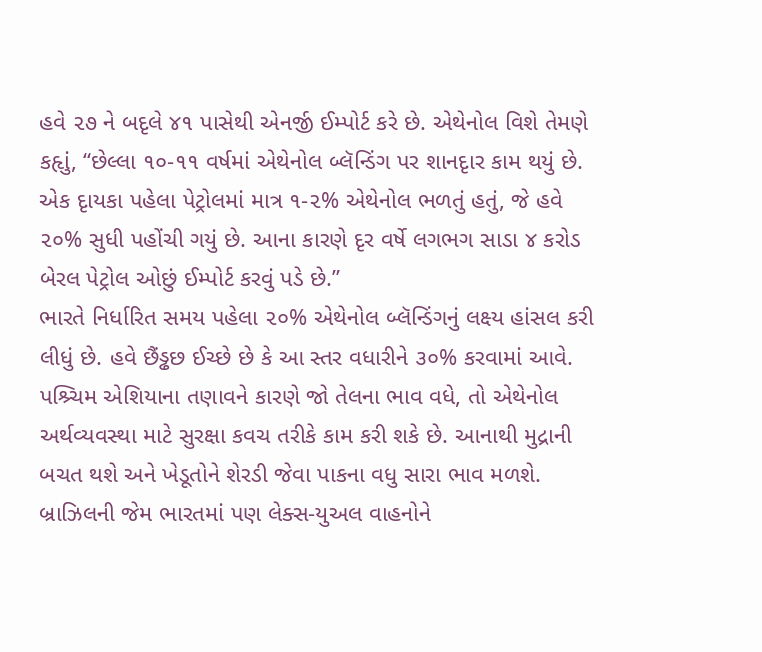હવે ૨૭ ને બદૃલે ૪૧ પાસેથી એનર્જી ઈમ્પોર્ટ કરે છે. એથેનોલ વિશે તેમણે કહૃાું, “છેલ્લા ૧૦-૧૧ વર્ષમાં એથેનોલ બ્લૅન્ડિંગ પર શાનદૃાર કામ થયું છે. એક દૃાયકા પહેલા પેટ્રોલમાં માત્ર ૧-૨% એથેનોલ ભળતું હતું, જે હવે ૨૦% સુધી પહોંચી ગયું છે. આના કારણે દૃર વર્ષે લગભગ સાડા ૪ કરોડ બેરલ પેટ્રોલ ઓછું ઈમ્પોર્ટ કરવું પડે છે.”
ભારતે નિર્ધારિત સમય પહેલા ૨૦% એથેનોલ બ્લૅન્ડિંગનું લક્ષ્ય હાંસલ કરી લીધું છે. હવે છૈંડ્ઢછ ઈચ્છે છે કે આ સ્તર વધારીને ૩૦% કરવામાં આવે. પશ્ર્ચિમ એશિયાના તણાવને કારણે જો તેલના ભાવ વધે, તો એથેનોલ અર્થવ્યવસ્થા માટે સુરક્ષા કવચ તરીકે કામ કરી શકે છે. આનાથી મુદ્રાની બચત થશે અને ખેડૂતોને શેરડી જેવા પાકના વધુ સારા ભાવ મળશે.
બ્રાઝિલની જેમ ભારતમાં પણ લેક્સ-યુઅલ વાહનોને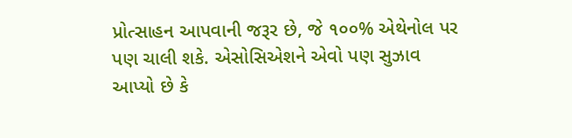પ્રોત્સાહન આપવાની જરૂર છે, જે ૧૦૦% એથેનોલ પર પણ ચાલી શકે. એસોસિએશને એવો પણ સુઝાવ આપ્યો છે કે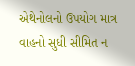એથેનોલનો ઉપયોગ માત્ર વાહનો સુધી સીમિત ન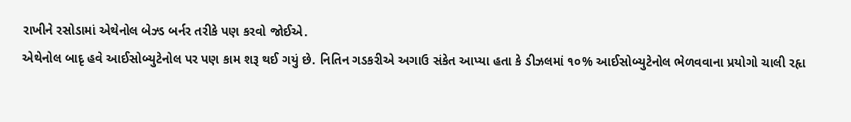રાખીને રસોડામાં એથેનોલ બેઝ્ડ બર્નર તરીકે પણ કરવો જોઈએ.
એથેનોલ બાદૃ હવે આઈસોબ્યુટેનોલ પર પણ કામ શરૂ થઈ ગયું છે. નિતિન ગડકરીએ અગાઉ સંકેત આપ્યા હતા કે ડીઝલમાં ૧૦% આઈસોબ્યુટેનોલ ભેળવવાના પ્રયોગો ચાલી રહૃા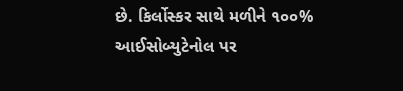છે. કિર્લોસ્કર સાથે મળીને ૧૦૦% આઈસોબ્યુટેનોલ પર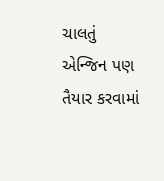ચાલતું એન્જિન પણ તૈયાર કરવામાં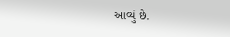આવ્યું છે.